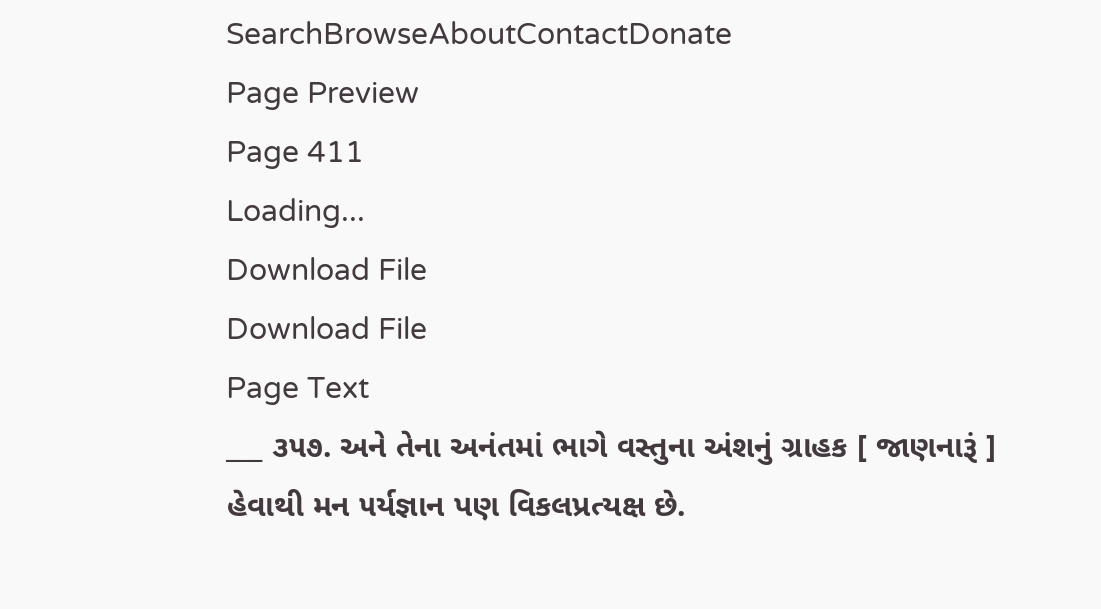SearchBrowseAboutContactDonate
Page Preview
Page 411
Loading...
Download File
Download File
Page Text
___ ૩૫૭. અને તેના અનંતમાં ભાગે વસ્તુના અંશનું ગ્રાહક [ જાણનારૂં ] હેવાથી મન ૫ર્યજ્ઞાન પણ વિકલપ્રત્યક્ષ છે.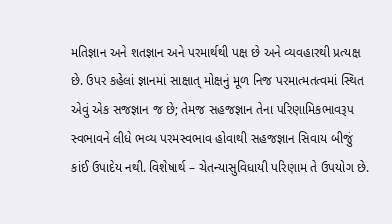મતિજ્ઞાન અને શતજ્ઞાન અને પરમાર્થથી પક્ષ છે અને વ્યવહારથી પ્રત્યક્ષ છે. ઉપર કહેલાં જ્ઞાનમાં સાક્ષાત્ મોક્ષનું મૂળ નિજ પરમાત્મતત્વમાં સ્થિત એવું એક સજજ્ઞાન જ છે; તેમજ સહજજ્ઞાન તેના પરિણામિકભાવરૂપ સ્વભાવને લીધે ભવ્ય પરમસ્વભાવ હોવાથી સહજજ્ઞાન સિવાય બીજું કાંઈ ઉપાદેય નથી. વિશેષાર્થ – ચેતન્યાસુવિધાયી પરિણામ તે ઉપયોગ છે.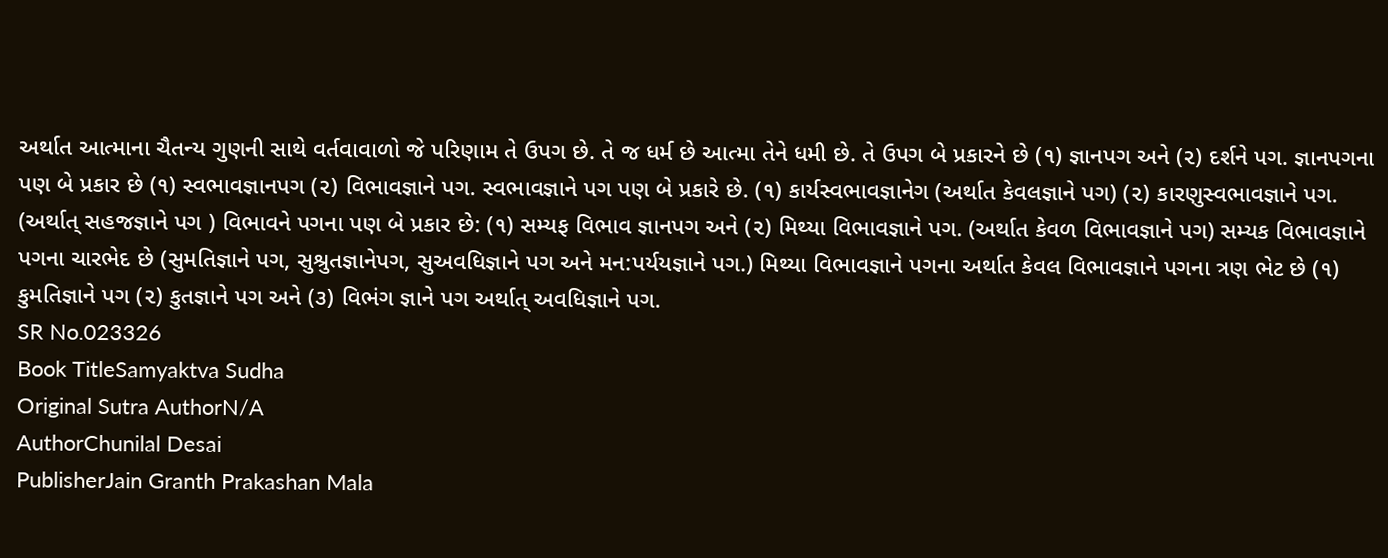અર્થાત આત્માના ચૈતન્ય ગુણની સાથે વર્તવાવાળો જે પરિણામ તે ઉપગ છે. તે જ ધર્મ છે આત્મા તેને ધમી છે. તે ઉપગ બે પ્રકારને છે (૧) જ્ઞાનપગ અને (૨) દર્શને પગ. જ્ઞાનપગના પણ બે પ્રકાર છે (૧) સ્વભાવજ્ઞાનપગ (૨) વિભાવજ્ઞાને પગ. સ્વભાવજ્ઞાને પગ પણ બે પ્રકારે છે. (૧) કાર્યસ્વભાવજ્ઞાનેગ (અર્થાત કેવલજ્ઞાને પગ) (૨) કારણુસ્વભાવજ્ઞાને પગ. (અર્થાત્ સહજજ્ઞાને પગ ) વિભાવને પગના પણ બે પ્રકાર છે: (૧) સમ્યફ વિભાવ જ્ઞાનપગ અને (૨) મિથ્યા વિભાવજ્ઞાને પગ. (અર્થાત કેવળ વિભાવજ્ઞાને પગ) સમ્યક વિભાવજ્ઞાને પગના ચારભેદ છે (સુમતિજ્ઞાને પગ, સુશ્રુતજ્ઞાનેપગ, સુઅવધિજ્ઞાને પગ અને મન:પર્યયજ્ઞાને પગ.) મિથ્યા વિભાવજ્ઞાને પગના અર્થાત કેવલ વિભાવજ્ઞાને પગના ત્રણ ભેટ છે (૧) કુમતિજ્ઞાને પગ (૨) કુતજ્ઞાને પગ અને (૩) વિભંગ જ્ઞાને પગ અર્થાત્ અવધિજ્ઞાને પગ.
SR No.023326
Book TitleSamyaktva Sudha
Original Sutra AuthorN/A
AuthorChunilal Desai
PublisherJain Granth Prakashan Mala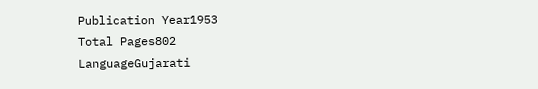Publication Year1953
Total Pages802
LanguageGujarati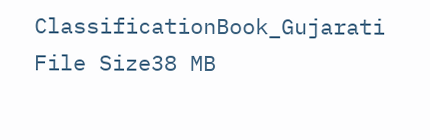ClassificationBook_Gujarati
File Size38 MB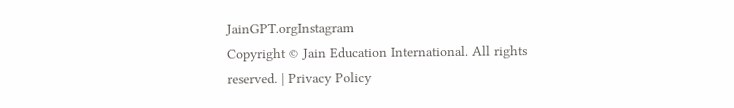JainGPT.orgInstagram
Copyright © Jain Education International. All rights reserved. | Privacy Policy